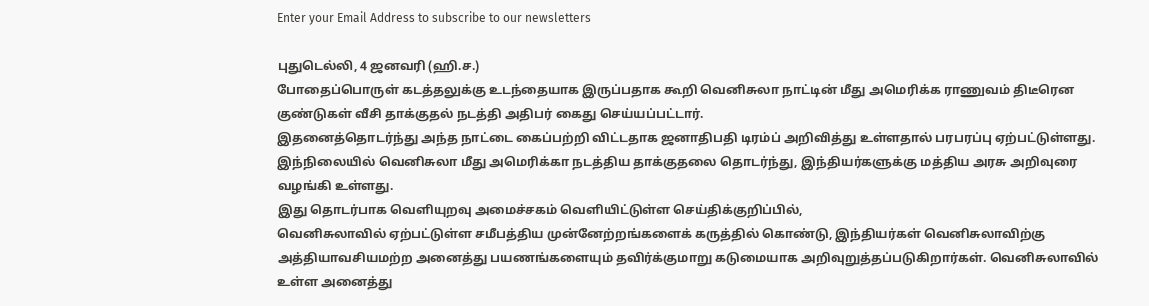Enter your Email Address to subscribe to our newsletters

புதுடெல்லி, 4 ஜனவரி (ஹி.ச.)
போதைப்பொருள் கடத்தலுக்கு உடந்தையாக இருப்பதாக கூறி வெனிசுலா நாட்டின் மீது அமெரிக்க ராணுவம் திடீரென குண்டுகள் வீசி தாக்குதல் நடத்தி அதிபர் கைது செய்யப்பட்டார்.
இதனைத்தொடர்ந்து அந்த நாட்டை கைப்பற்றி விட்டதாக ஜனாதிபதி டிரம்ப் அறிவித்து உள்ளதால் பரபரப்பு ஏற்பட்டுள்ளது.
இந்நிலையில் வெனிசுலா மீது அமெரிக்கா நடத்திய தாக்குதலை தொடர்ந்து, இந்தியர்களுக்கு மத்திய அரசு அறிவுரை வழங்கி உள்ளது.
இது தொடர்பாக வெளியுறவு அமைச்சகம் வெளியிட்டுள்ள செய்திக்குறிப்பில்,
வெனிசுலாவில் ஏற்பட்டுள்ள சமீபத்திய முன்னேற்றங்களைக் கருத்தில் கொண்டு, இந்தியர்கள் வெனிசுலாவிற்கு அத்தியாவசியமற்ற அனைத்து பயணங்களையும் தவிர்க்குமாறு கடுமையாக அறிவுறுத்தப்படுகிறார்கள். வெனிசுலாவில் உள்ள அனைத்து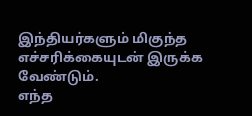இந்தியர்களும் மிகுந்த எச்சரிக்கையுடன் இருக்க வேண்டும்.
எந்த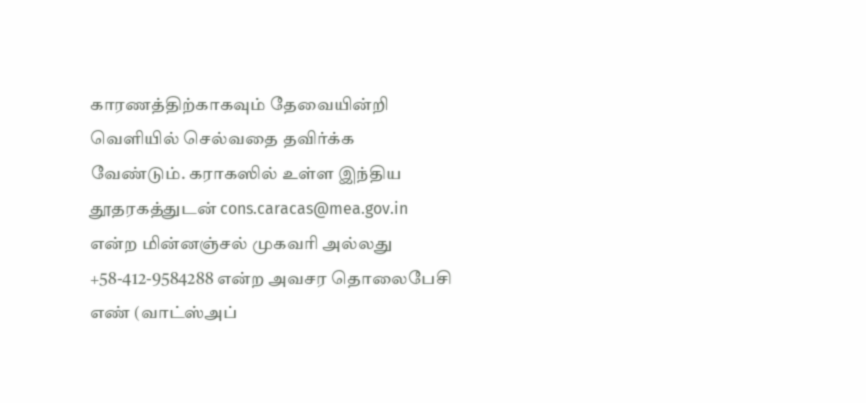காரணத்திற்காகவும் தேவையின்றி வெளியில் செல்வதை தவிர்க்க வேண்டும். கராகஸில் உள்ள இந்திய தூதரகத்துடன் cons.caracas@mea.gov.in என்ற மின்னஞ்சல் முகவரி அல்லது +58-412-9584288 என்ற அவசர தொலைபேசி எண் (வாட்ஸ்அப்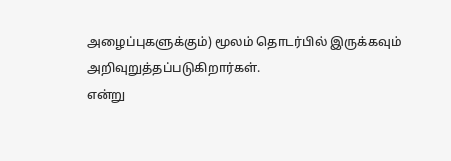அழைப்புகளுக்கும்) மூலம் தொடர்பில் இருக்கவும் அறிவுறுத்தப்படுகிறார்கள்.
என்று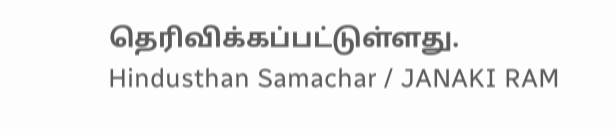தெரிவிக்கப்பட்டுள்ளது.
Hindusthan Samachar / JANAKI RAM